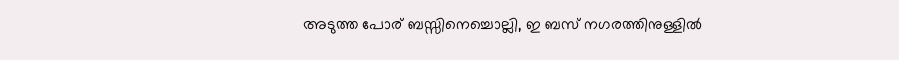അടുത്ത പോര് ബസ്സിനെച്ചൊല്ലി, ഇ ബസ് നഗരത്തിനുള്ളില്‍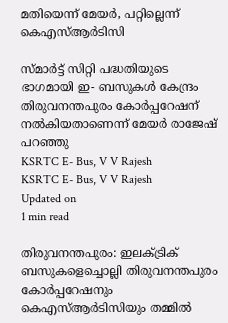മതിയെന്ന് മേയര്‍, പറ്റില്ലെന്ന് കെഎസ്ആര്‍ടിസി

സ്മാർട്ട് സിറ്റി പദ്ധതിയുടെ ഭാഗമായി ഇ- ബസുകൾ കേന്ദ്രം തിരുവനന്തപുരം കോർപ്പറേഷന് നൽകിയതാണെന്ന് മേയർ രാജേഷ് പറഞ്ഞു
KSRTC E- Bus, V V Rajesh
KSRTC E- Bus, V V Rajesh
Updated on
1 min read

തിരുവനന്തപുരം: ഇലക്ട്രിക് ബസുകളെച്ചൊല്ലി തിരുവനന്തപുരം കോര്‍പ്പറേഷനും കെഎസ്ആര്‍ടിസിയും തമ്മില്‍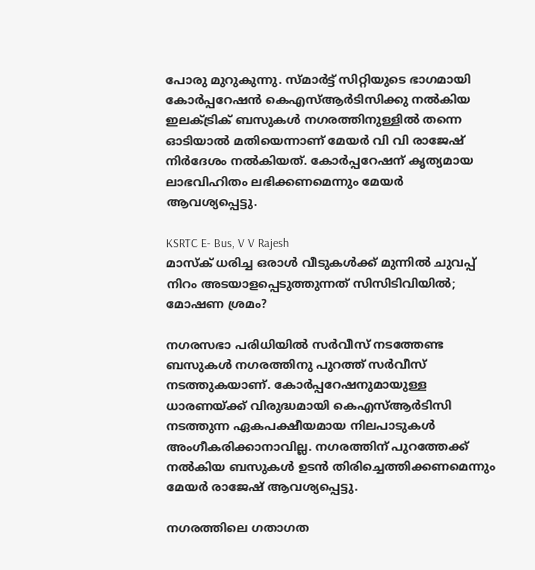പോരു മുറുകുന്നു. സ്മാര്‍ട്ട് സിറ്റിയുടെ ഭാഗമായി കോര്‍പ്പറേഷന്‍ കെഎസ്ആര്‍ടിസിക്കു നല്‍കിയ ഇലക്ട്രിക് ബസുകള്‍ നഗരത്തിനുള്ളില്‍ തന്നെ ഓടിയാല്‍ മതിയെന്നാണ് മേയര്‍ വി വി രാജേഷ് നിര്‍ദേശം നല്‍കിയത്. കോര്‍പ്പറേഷന് കൃത്യമായ ലാഭവിഹിതം ലഭിക്കണമെന്നും മേയര്‍ ആവശ്യപ്പെട്ടു.

KSRTC E- Bus, V V Rajesh
മാസ്ക് ധരിച്ച ഒരാൾ വീടുകൾക്ക് മുന്നിൽ ചുവപ്പ് നിറം അടയാളപ്പെടുത്തുന്നത് സിസിടിവിയിൽ; മോഷണ ശ്രമം?

നഗരസഭാ പരിധിയില്‍ സര്‍വീസ് നടത്തേണ്ട ബസുകള്‍ നഗരത്തിനു പുറത്ത് സര്‍വീസ് നടത്തുകയാണ്. കോര്‍പ്പറേഷനുമായുള്ള ധാരണയ്ക്ക് വിരുദ്ധമായി കെഎസ്ആര്‍ടിസി നടത്തുന്ന ഏകപക്ഷീയമായ നിലപാടുകള്‍ അംഗീകരിക്കാനാവില്ല. നഗരത്തിന് പുറത്തേക്ക് നല്‍കിയ ബസുകള്‍ ഉടന്‍ തിരിച്ചെത്തിക്കണമെന്നും മേയര്‍ രാജേഷ് ആവശ്യപ്പെട്ടു.

നഗരത്തിലെ ഗതാഗത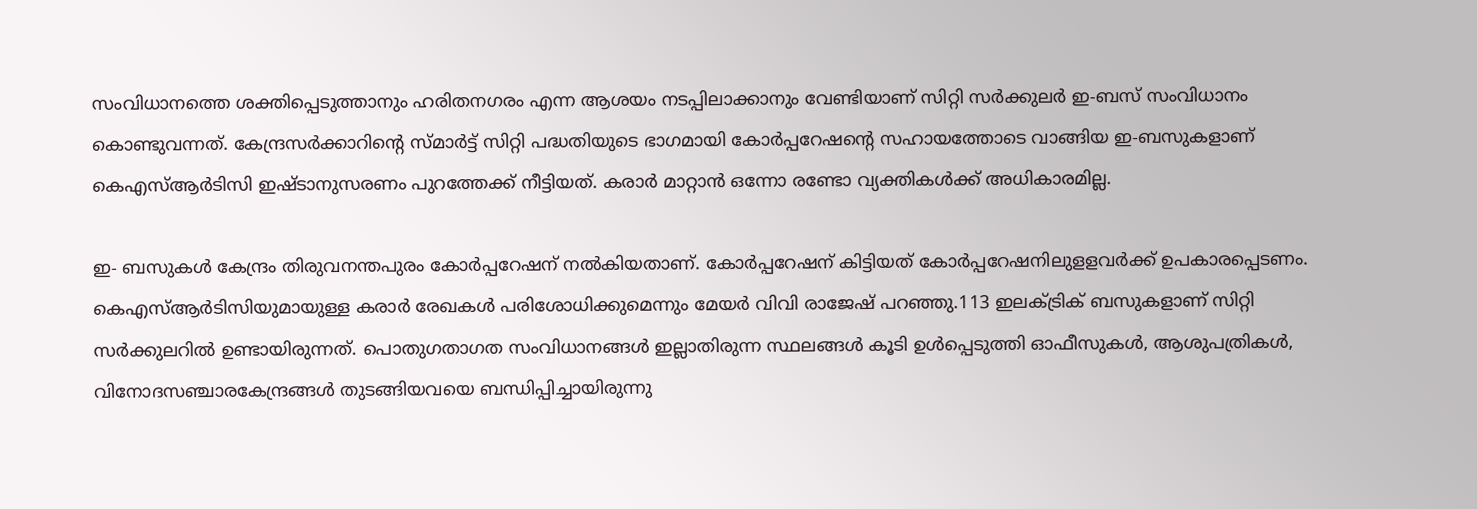സംവിധാനത്തെ ശക്തിപ്പെടുത്താനും ഹരിതനഗരം എന്ന ആശയം നടപ്പിലാക്കാനും വേണ്ടിയാണ് സിറ്റി സർക്കുലർ ഇ-ബസ് സംവിധാനം കൊണ്ടുവന്നത്. കേന്ദ്രസർക്കാറിന്റെ സ്മാർട്ട് സിറ്റി പദ്ധതിയുടെ ഭാഗമായി കോർപ്പറേഷന്റെ സഹായത്തോടെ വാങ്ങിയ ഇ-ബസുകളാണ് കെഎസ്ആർടിസി ഇഷ്ടാനുസരണം പുറത്തേക്ക് നീട്ടിയത്. കരാർ മാറ്റാൻ ഒന്നോ രണ്ടോ വ്യക്തികൾക്ക് അധികാരമില്ല.

ഇ- ബസുകൾ കേന്ദ്രം തിരുവനന്തപുരം കോർപ്പറേഷന് നൽകിയതാണ്. കോർപ്പറേഷന് കിട്ടിയത് കോർപ്പറേഷനിലുളളവർക്ക് ഉപകാരപ്പെടണം. കെഎസ്ആർടിസിയുമായുള്ള കരാർ രേഖകൾ പരിശോധിക്കുമെന്നും മേയർ വിവി രാജേഷ് പറഞ്ഞു.113 ഇലക്‌ട്രിക് ബസുകളാണ് സിറ്റി സർക്കുലറിൽ ഉണ്ടായിരുന്നത്. പൊതുഗതാഗത സംവിധാനങ്ങൾ ഇല്ലാതിരുന്ന സ്ഥലങ്ങൾ കൂടി ഉൾപ്പെടുത്തി ഓഫീസുകൾ, ആശുപത്രികൾ, വിനോദസഞ്ചാരകേന്ദ്രങ്ങൾ തുടങ്ങിയവയെ ബന്ധിപ്പിച്ചായിരുന്നു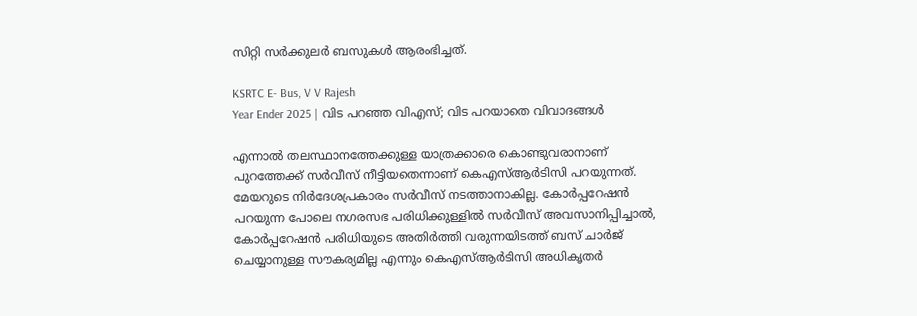സിറ്റി സർക്കുലർ ബസുകൾ ആരംഭിച്ചത്.

KSRTC E- Bus, V V Rajesh
Year Ender 2025 | വിട പറഞ്ഞ വിഎസ്; വിട പറയാതെ വിവാദങ്ങള്‍

എന്നാല്‍ തലസ്ഥാനത്തേക്കുള്ള യാത്രക്കാരെ കൊണ്ടുവരാനാണ് പുറത്തേക്ക് സര്‍വീസ് നീട്ടിയതെന്നാണ് കെഎസ്ആര്‍ടിസി പറയുന്നത്. മേയറുടെ നിര്‍ദേശപ്രകാരം സര്‍വീസ് നടത്താനാകില്ല. കോര്‍പ്പറേഷന്‍ പറയുന്ന പോലെ നഗരസഭ പരിധിക്കുള്ളില്‍ സര്‍വീസ് അവസാനിപ്പിച്ചാല്‍, കോര്‍പ്പറേഷന്‍ പരിധിയുടെ അതിര്‍ത്തി വരുന്നയിടത്ത് ബസ് ചാര്‍ജ് ചെയ്യാനുള്ള സൗകര്യമില്ല എന്നും കെഎസ്ആര്‍ടിസി അധികൃതര്‍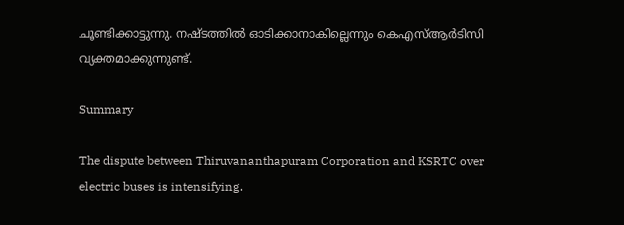ചൂണ്ടിക്കാട്ടുന്നു. നഷ്ടത്തില്‍ ഓടിക്കാനാകില്ലെന്നും കെഎസ്ആര്‍ടിസി വ്യക്തമാക്കുന്നുണ്ട്.

Summary

The dispute between Thiruvananthapuram Corporation and KSRTC over electric buses is intensifying.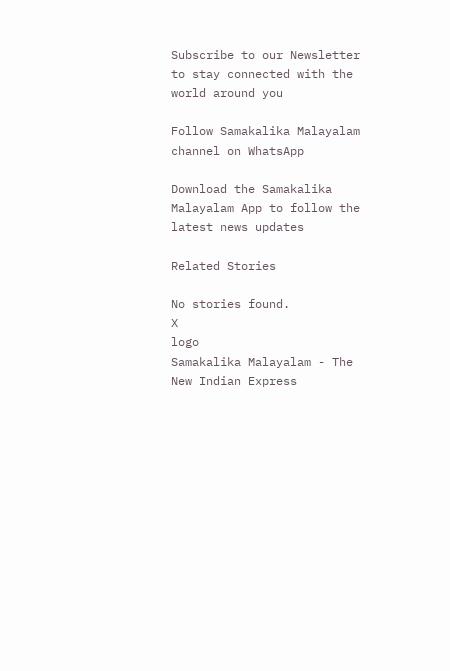Subscribe to our Newsletter to stay connected with the world around you

Follow Samakalika Malayalam channel on WhatsApp

Download the Samakalika Malayalam App to follow the latest news updates

Related Stories

No stories found.
X
logo
Samakalika Malayalam - The New Indian Express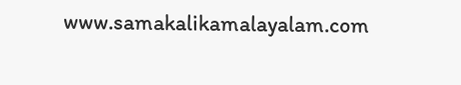www.samakalikamalayalam.com